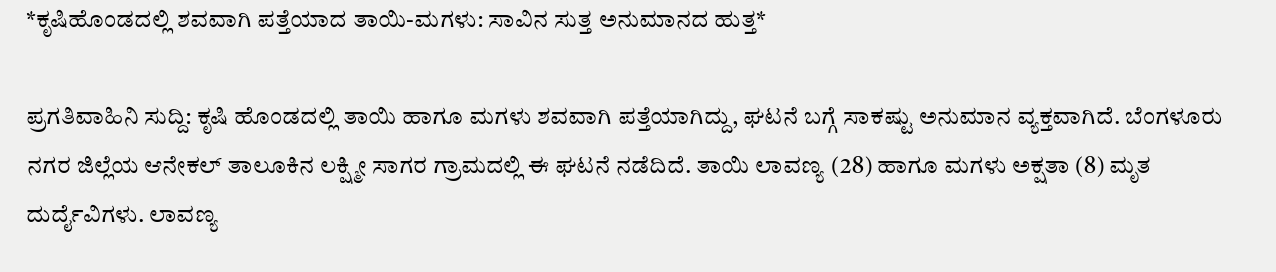*ಕೃಷಿಹೊಂಡದಲ್ಲಿ ಶವವಾಗಿ ಪತ್ತೆಯಾದ ತಾಯಿ-ಮಗಳು: ಸಾವಿನ ಸುತ್ತ ಅನುಮಾನದ ಹುತ್ತ*

ಪ್ರಗತಿವಾಹಿನಿ ಸುದ್ದಿ: ಕೃಷಿ ಹೊಂಡದಲ್ಲಿ ತಾಯಿ ಹಾಗೂ ಮಗಳು ಶವವಾಗಿ ಪತ್ತೆಯಾಗಿದ್ದು, ಘಟನೆ ಬಗ್ಗೆ ಸಾಕಷ್ಟು ಅನುಮಾನ ವ್ಯಕ್ತವಾಗಿದೆ. ಬೆಂಗಳೂರು ನಗರ ಜಿಲ್ಲೆಯ ಆನೇಕಲ್ ತಾಲೂಕಿನ ಲಕ್ಷ್ಮೀ ಸಾಗರ ಗ್ರಾಮದಲ್ಲಿ ಈ ಘಟನೆ ನಡೆದಿದೆ. ತಾಯಿ ಲಾವಣ್ಯ (28) ಹಾಗೂ ಮಗಳು ಅಕ್ಷತಾ (8) ಮೃತ ದುರ್ದೈವಿಗಳು. ಲಾವಣ್ಯ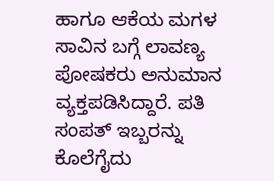ಹಾಗೂ ಆಕೆಯ ಮಗಳ ಸಾವಿನ ಬಗ್ಗೆ ಲಾವಣ್ಯ ಪೋಷಕರು ಅನುಮಾನ ವ್ಯಕ್ತಪಡಿಸಿದ್ದಾರೆ. ಪತಿ ಸಂಪತ್ ಇಬ್ಬರನ್ನು ಕೊಲೆಗೈದು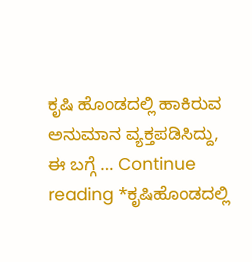ಕೃಷಿ ಹೊಂಡದಲ್ಲಿ ಹಾಕಿರುವ ಅನುಮಾನ ವ್ಯಕ್ತಪಡಿಸಿದ್ದು, ಈ ಬಗ್ಗೆ … Continue reading *ಕೃಷಿಹೊಂಡದಲ್ಲಿ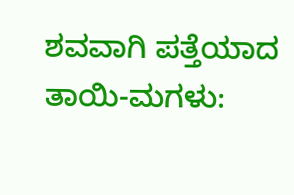ಶವವಾಗಿ ಪತ್ತೆಯಾದ ತಾಯಿ-ಮಗಳು: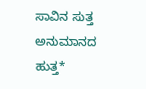ಸಾವಿನ ಸುತ್ತ ಅನುಮಾನದ ಹುತ್ತ*